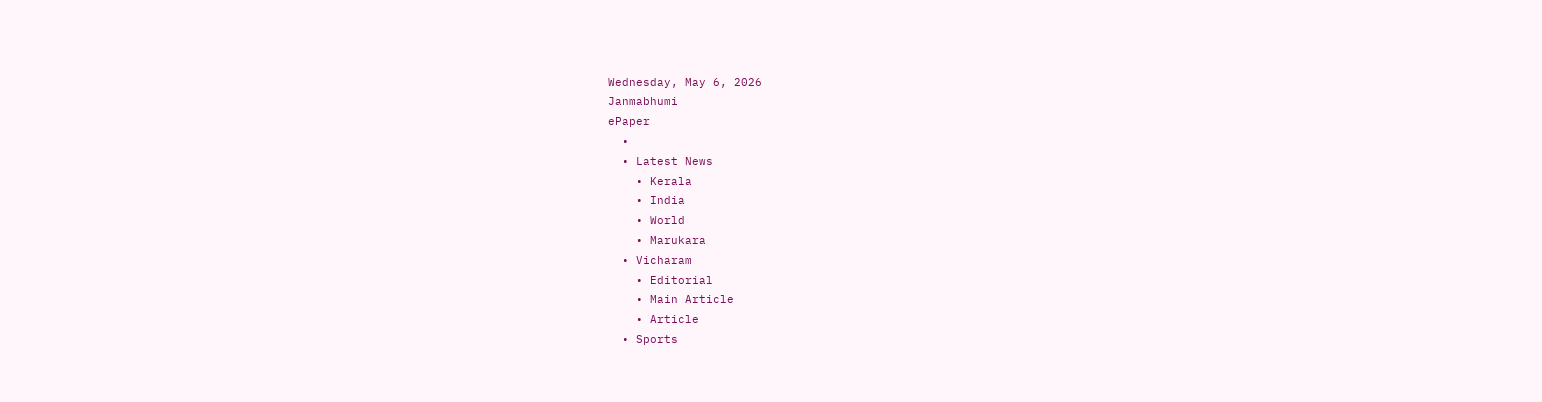Wednesday, May 6, 2026
Janmabhumi
ePaper
  •
  • Latest News
    • Kerala
    • India
    • World
    • Marukara
  • Vicharam
    • Editorial
    • Main Article
    • Article
  • Sports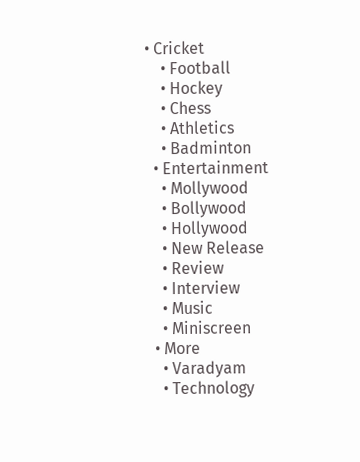• Cricket
    • Football
    • Hockey
    • Chess
    • Athletics
    • Badminton
  • Entertainment
    • Mollywood
    • Bollywood
    • Hollywood
    • New Release
    • Review
    • Interview
    • Music
    • Miniscreen
  • More
    • Varadyam
    • Technology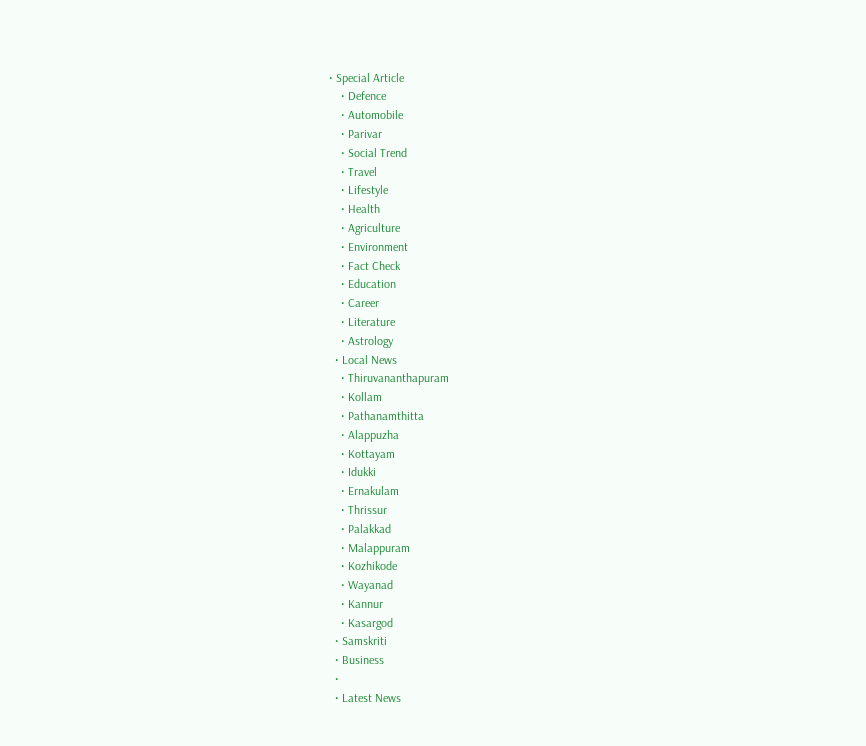• Special Article
    • Defence
    • Automobile
    • Parivar
    • Social Trend
    • Travel
    • Lifestyle
    • Health
    • Agriculture
    • Environment
    • Fact Check
    • Education
    • Career
    • Literature
    • Astrology
  • Local News
    • Thiruvananthapuram
    • Kollam
    • Pathanamthitta
    • Alappuzha
    • Kottayam
    • Idukki
    • Ernakulam
    • Thrissur
    • Palakkad
    • Malappuram
    • Kozhikode
    • Wayanad
    • Kannur
    • Kasargod
  • Samskriti
  • Business
  •
  • Latest News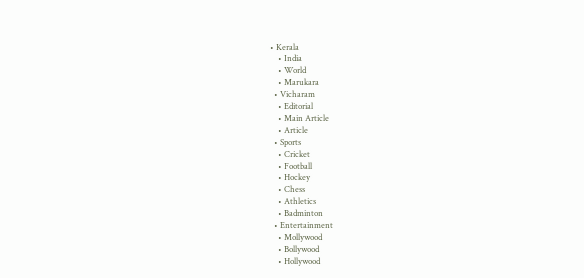• Kerala
    • India
    • World
    • Marukara
  • Vicharam
    • Editorial
    • Main Article
    • Article
  • Sports
    • Cricket
    • Football
    • Hockey
    • Chess
    • Athletics
    • Badminton
  • Entertainment
    • Mollywood
    • Bollywood
    • Hollywood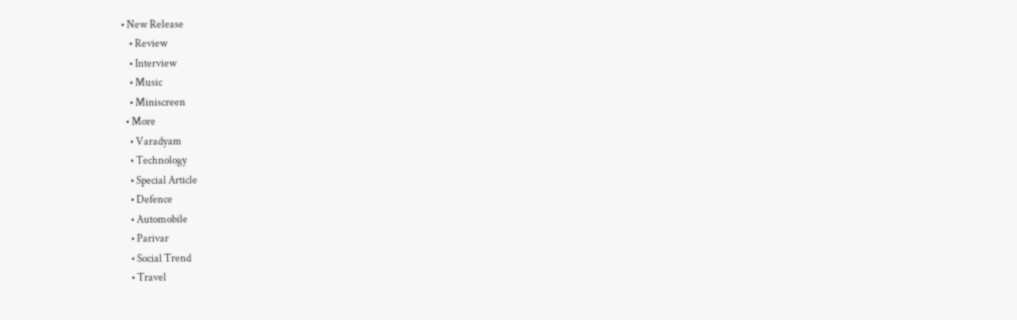• New Release
    • Review
    • Interview
    • Music
    • Miniscreen
  • More
    • Varadyam
    • Technology
    • Special Article
    • Defence
    • Automobile
    • Parivar
    • Social Trend
    • Travel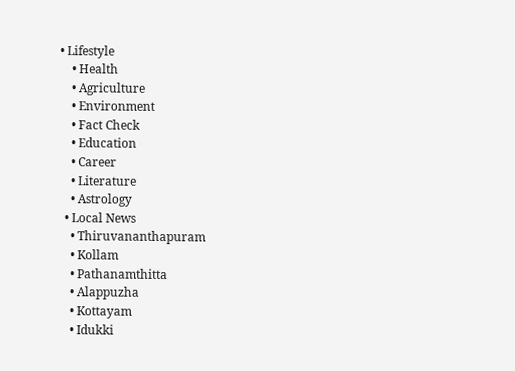• Lifestyle
    • Health
    • Agriculture
    • Environment
    • Fact Check
    • Education
    • Career
    • Literature
    • Astrology
  • Local News
    • Thiruvananthapuram
    • Kollam
    • Pathanamthitta
    • Alappuzha
    • Kottayam
    • Idukki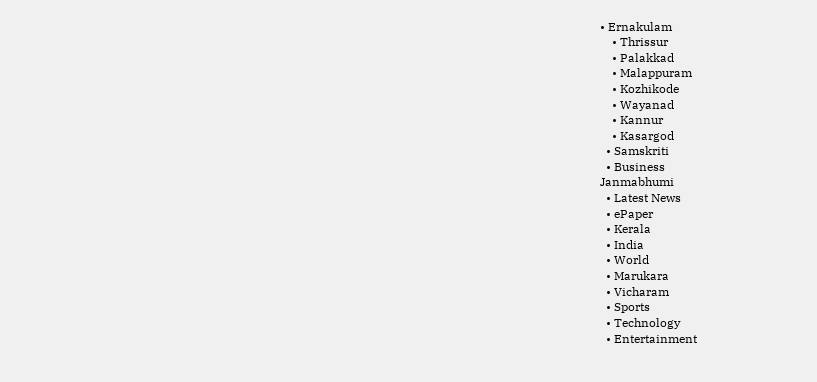• Ernakulam
    • Thrissur
    • Palakkad
    • Malappuram
    • Kozhikode
    • Wayanad
    • Kannur
    • Kasargod
  • Samskriti
  • Business
Janmabhumi
  • Latest News
  • ePaper
  • Kerala
  • India
  • World
  • Marukara
  • Vicharam
  • Sports
  • Technology
  • Entertainment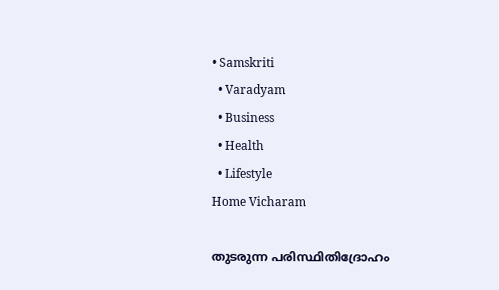• Samskriti
  • Varadyam
  • Business
  • Health
  • Lifestyle
Home Vicharam

തുടരുന്ന പരിസ്ഥിതിദ്രോഹം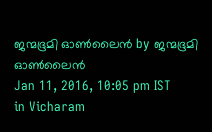ജന്മഭൂമി ഓണ്‍ലൈന്‍ by ജന്മഭൂമി ഓണ്‍ലൈന്‍
Jan 11, 2016, 10:05 pm IST
in Vicharam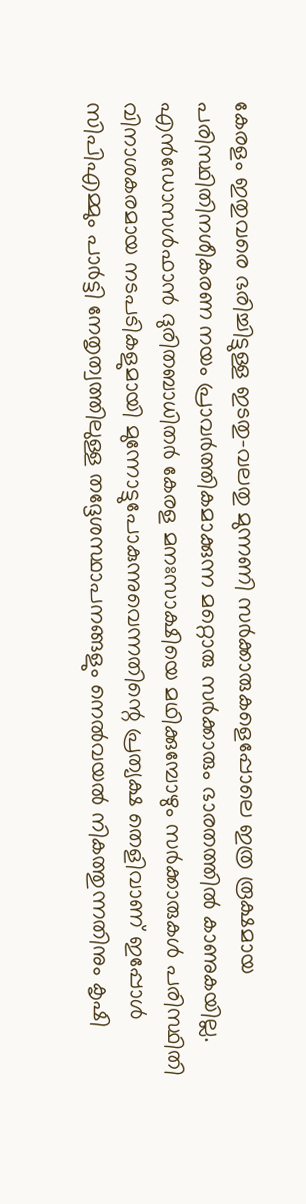കേരളം ഇതുവരെ ഭരിച്ചിട്ടുള്ള ഇടതു-വലതു മുന്നണി സര്‍ക്കാരുകളെപ്പോലെ ഇത്ര രൂക്ഷമായ പരിസ്ഥിതിനശീകരണ നയം പ്രാവര്‍ത്തികമാക്കുന്ന മറ്റൊരു സര്‍ക്കാരും ഭാരതത്തില്‍ കാണുകയില്ല. എന്‍ഡോസള്‍ഫാന്‍ ദുരിതബാധിതര്‍ കേരള മനഃസാക്ഷിയെ മഥിക്കുമ്പോഴും സര്‍ക്കാരുകള്‍ പരിസ്ഥിതി വിനാശകരമായ നടപടികളുമായി മുന്നോട്ടുപോകുന്നുവെന്നതിന്റെ പ്രത്യക്ഷ തെളിവാണ് ഇപ്പോള്‍ സിപിഎമ്മും പാര്‍ട്ടി നേതൃത്വത്തിലുള്ള തദ്ദേശസ്ഥാപനങ്ങളും നെല്‍വയല്‍ നികത്തുന്നതിനും കൃഷി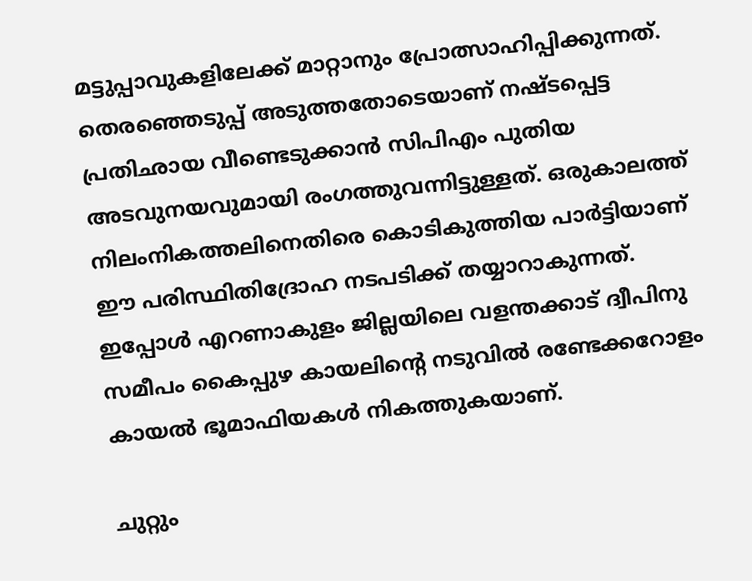മട്ടുപ്പാവുകളിലേക്ക് മാറ്റാനും പ്രോത്സാഹിപ്പിക്കുന്നത്. തെരഞ്ഞെടുപ്പ് അടുത്തതോടെയാണ് നഷ്ടപ്പെട്ട പ്രതിഛായ വീണ്ടെടുക്കാന്‍ സിപിഎം പുതിയ അടവുനയവുമായി രംഗത്തുവന്നിട്ടുള്ളത്. ഒരുകാലത്ത് നിലംനികത്തലിനെതിരെ കൊടികുത്തിയ പാര്‍ട്ടിയാണ് ഈ പരിസ്ഥിതിദ്രോഹ നടപടിക്ക് തയ്യാറാകുന്നത്. ഇപ്പോള്‍ എറണാകുളം ജില്ലയിലെ വളന്തക്കാട് ദ്വീപിനു സമീപം കൈപ്പുഴ കായലിന്റെ നടുവില്‍ രണ്ടേക്കറോളം കായല്‍ ഭൂമാഫിയകള്‍ നികത്തുകയാണ്.

ചുറ്റും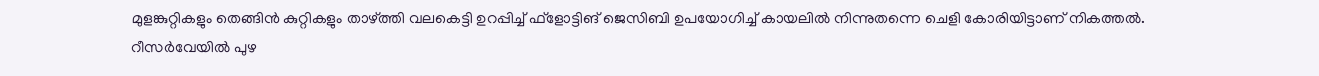മുളങ്കുറ്റികളും തെങ്ങിന്‍ കുറ്റികളും താഴ്‌ത്തി വലകെട്ടി ഉറപ്പിച്ച് ഫ്‌ളോട്ടിങ് ജെസിബി ഉപയോഗിച്ച് കായലില്‍ നിന്നുതന്നെ ചെളി കോരിയിട്ടാണ് നികത്തല്‍. റീസര്‍വേയില്‍ പുഴ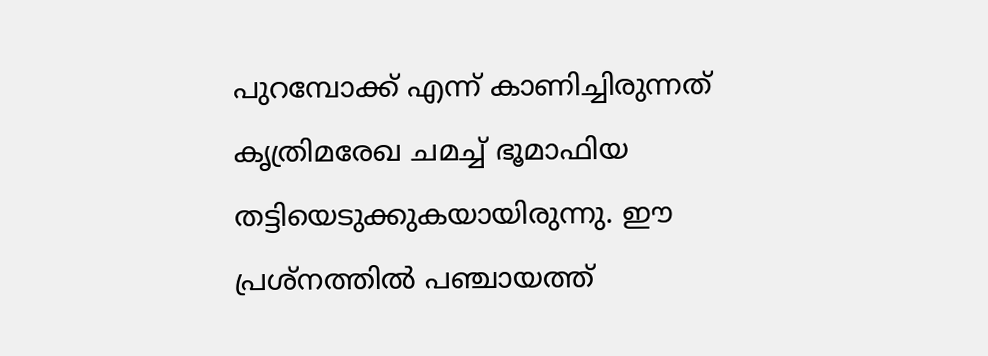പുറമ്പോക്ക് എന്ന് കാണിച്ചിരുന്നത് കൃത്രിമരേഖ ചമച്ച് ഭൂമാഫിയ തട്ടിയെടുക്കുകയായിരുന്നു. ഈ പ്രശ്‌നത്തില്‍ പഞ്ചായത്ത്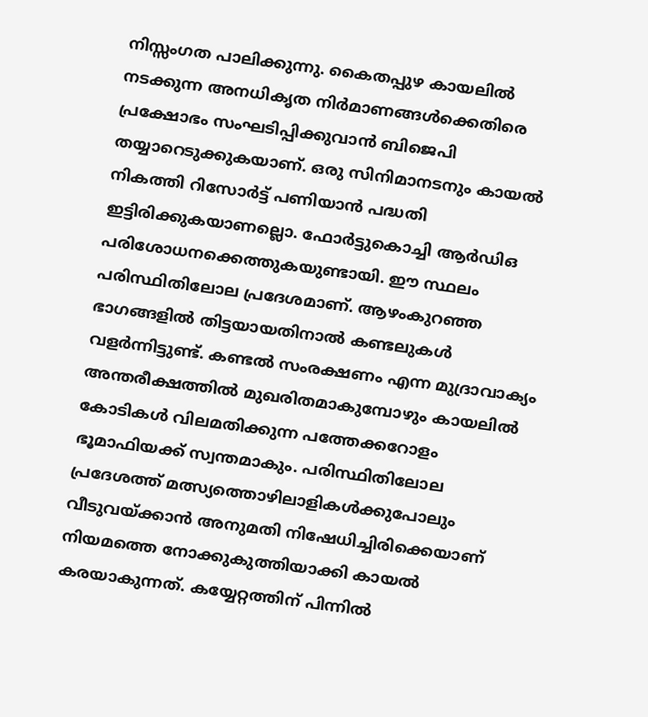നിസ്സംഗത പാലിക്കുന്നു. കൈതപ്പുഴ കായലില്‍ നടക്കുന്ന അനധികൃത നിര്‍മാണങ്ങള്‍ക്കെതിരെ പ്രക്ഷോഭം സംഘടിപ്പിക്കുവാന്‍ ബിജെപി തയ്യാറെടുക്കുകയാണ്. ഒരു സിനിമാനടനും കായല്‍ നികത്തി റിസോര്‍ട്ട് പണിയാന്‍ പദ്ധതി ഇട്ടിരിക്കുകയാണല്ലൊ. ഫോര്‍ട്ടുകൊച്ചി ആര്‍ഡിഒ പരിശോധനക്കെത്തുകയുണ്ടായി. ഈ സ്ഥലം പരിസ്ഥിതിലോല പ്രദേശമാണ്. ആഴംകുറഞ്ഞ ഭാഗങ്ങളില്‍ തിട്ടയായതിനാല്‍ കണ്ടലുകള്‍ വളര്‍ന്നിട്ടുണ്ട്. കണ്ടല്‍ സംരക്ഷണം എന്ന മുദ്രാവാക്യം അന്തരീക്ഷത്തില്‍ മുഖരിതമാകുമ്പോഴും കായലില്‍ കോടികള്‍ വിലമതിക്കുന്ന പത്തേക്കറോളം ഭൂമാഫിയക്ക് സ്വന്തമാകും. പരിസ്ഥിതിലോല പ്രദേശത്ത് മത്സ്യത്തൊഴിലാളികള്‍ക്കുപോലും വീടുവയ്‌ക്കാന്‍ അനുമതി നിഷേധിച്ചിരിക്കെയാണ് നിയമത്തെ നോക്കുകുത്തിയാക്കി കായല്‍ കരയാകുന്നത്. കയ്യേറ്റത്തിന് പിന്നില്‍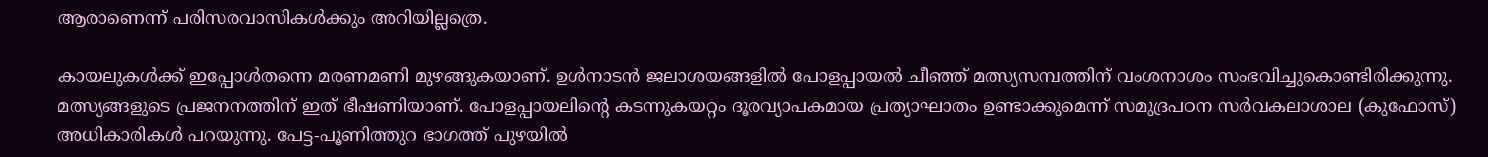ആരാണെന്ന് പരിസരവാസികള്‍ക്കും അറിയില്ലത്രെ.

കായലുകള്‍ക്ക് ഇപ്പോള്‍തന്നെ മരണമണി മുഴങ്ങുകയാണ്. ഉള്‍നാടന്‍ ജലാശയങ്ങളില്‍ പോളപ്പായല്‍ ചീഞ്ഞ് മത്സ്യസമ്പത്തിന് വംശനാശം സംഭവിച്ചുകൊണ്ടിരിക്കുന്നു. മത്സ്യങ്ങളുടെ പ്രജനനത്തിന് ഇത് ഭീഷണിയാണ്. പോളപ്പായലിന്റെ കടന്നുകയറ്റം ദൂരവ്യാപകമായ പ്രത്യാഘാതം ഉണ്ടാക്കുമെന്ന് സമുദ്രപഠന സര്‍വകലാശാല (കുഫോസ്) അധികാരികള്‍ പറയുന്നു. പേട്ട-പൂണിത്തുറ ഭാഗത്ത് പുഴയില്‍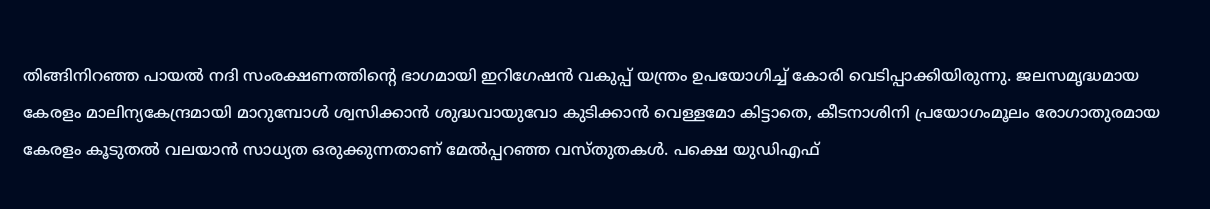തിങ്ങിനിറഞ്ഞ പായല്‍ നദി സംരക്ഷണത്തിന്റെ ഭാഗമായി ഇറിഗേഷന്‍ വകുപ്പ് യന്ത്രം ഉപയോഗിച്ച് കോരി വെടിപ്പാക്കിയിരുന്നു. ജലസമൃദ്ധമായ കേരളം മാലിന്യകേന്ദ്രമായി മാറുമ്പോള്‍ ശ്വസിക്കാന്‍ ശുദ്ധവായുവോ കുടിക്കാന്‍ വെള്ളമോ കിട്ടാതെ, കീടനാശിനി പ്രയോഗംമൂലം രോഗാതുരമായ കേരളം കൂടുതല്‍ വലയാന്‍ സാധ്യത ഒരുക്കുന്നതാണ് മേല്‍പ്പറഞ്ഞ വസ്തുതകള്‍. പക്ഷെ യുഡിഎഫ്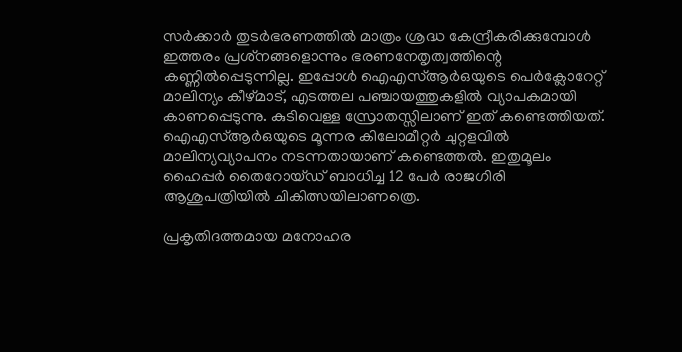സര്‍ക്കാര്‍ തുടര്‍ഭരണത്തില്‍ മാത്രം ശ്രദ്ധ കേന്ദ്രീകരിക്കുമ്പോള്‍ ഇത്തരം പ്രശ്‌നങ്ങളൊന്നും ഭരണനേതൃത്വത്തിന്റെ കണ്ണില്‍പ്പെടുന്നില്ല. ഇപ്പോള്‍ ഐഎസ്ആര്‍ഒയുടെ പെര്‍ക്ലോറേറ്റ് മാലിന്യം കീഴ്മാട്, എടത്തല പഞ്ചായത്തുകളില്‍ വ്യാപകമായി കാണപ്പെടുന്നു. കുടിവെള്ള സ്രോതസ്സിലാണ് ഇത് കണ്ടെത്തിയത്. ഐഎസ്ആര്‍ഒയുടെ മൂന്നര കിലോമീറ്റര്‍ ചുറ്റളവില്‍ മാലിന്യവ്യാപനം നടന്നതായാണ് കണ്ടെത്തല്‍. ഇതുമൂലം ഹൈപ്പര്‍ തൈറോയ്ഡ് ബാധിച്ച 12 പേര്‍ രാജഗിരി ആശുപത്രിയില്‍ ചികിത്സയിലാണത്രെ.

പ്രകൃതിദത്തമായ മനോഹര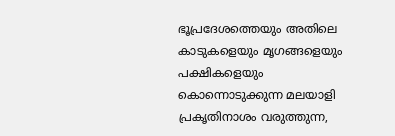ഭൂപ്രദേശത്തെയും അതിലെ കാടുകളെയും മൃഗങ്ങളെയും പക്ഷികളെയും കൊന്നൊടുക്കുന്ന മലയാളി പ്രകൃതിനാശം വരുത്തുന്ന,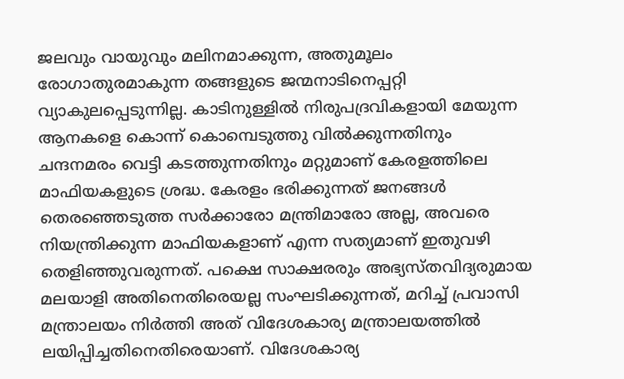ജലവും വായുവും മലിനമാക്കുന്ന, അതുമൂലം രോഗാതുരമാകുന്ന തങ്ങളുടെ ജന്മനാടിനെപ്പറ്റി വ്യാകുലപ്പെടുന്നില്ല. കാടിനുള്ളില്‍ നിരുപദ്രവികളായി മേയുന്ന ആനകളെ കൊന്ന് കൊമ്പെടുത്തു വില്‍ക്കുന്നതിനും ചന്ദനമരം വെട്ടി കടത്തുന്നതിനും മറ്റുമാണ് കേരളത്തിലെ മാഫിയകളുടെ ശ്രദ്ധ. കേരളം ഭരിക്കുന്നത് ജനങ്ങള്‍ തെരഞ്ഞെടുത്ത സര്‍ക്കാരോ മന്ത്രിമാരോ അല്ല, അവരെ നിയന്ത്രിക്കുന്ന മാഫിയകളാണ് എന്ന സത്യമാണ് ഇതുവഴി തെളിഞ്ഞുവരുന്നത്. പക്ഷെ സാക്ഷരരും അഭ്യസ്തവിദ്യരുമായ മലയാളി അതിനെതിരെയല്ല സംഘടിക്കുന്നത്, മറിച്ച് പ്രവാസി മന്ത്രാലയം നിര്‍ത്തി അത് വിദേശകാര്യ മന്ത്രാലയത്തില്‍ ലയിപ്പിച്ചതിനെതിരെയാണ്. വിദേശകാര്യ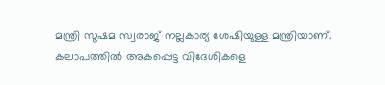മന്ത്രി സുഷമ സ്വരാജ് നല്ലകാര്യ ശേഷിയുള്ള മന്ത്രിയാണ്. കലാപത്തില്‍ അകപ്പെട്ട വിദേശികളെ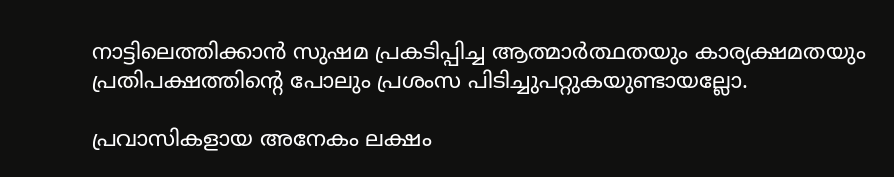നാട്ടിലെത്തിക്കാന്‍ സുഷമ പ്രകടിപ്പിച്ച ആത്മാര്‍ത്ഥതയും കാര്യക്ഷമതയും പ്രതിപക്ഷത്തിന്റെ പോലും പ്രശംസ പിടിച്ചുപറ്റുകയുണ്ടായല്ലോ.

പ്രവാസികളായ അനേകം ലക്ഷം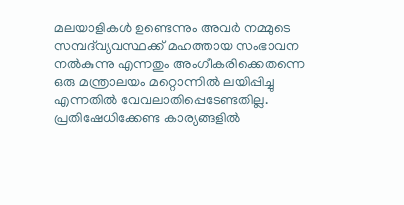മലയാളികള്‍ ഉണ്ടെന്നും അവര്‍ നമ്മുടെ സമ്പദ്‌വ്യവസ്ഥക്ക് മഹത്തായ സംഭാവന നല്‍കുന്നു എന്നതും അംഗീകരിക്കെതന്നെ ഒരു മന്ത്രാലയം മറ്റൊന്നില്‍ ലയിപ്പിച്ചു എന്നതില്‍ വേവലാതിപ്പെടേണ്ടതില്ല. പ്രതിഷേധിക്കേണ്ട കാര്യങ്ങളില്‍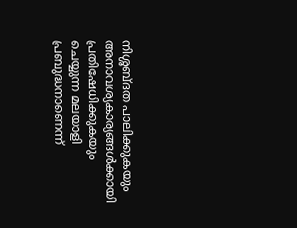നിശ്ശബ്ദത പാലിക്കുകയും അനാവശ്യകാര്യങ്ങള്‍ക്കായി പ്രതിഷേധിക്കുകയും ചെയ്യുന്ന മലയാളി പ്രബുദ്ധനാണെന്ന്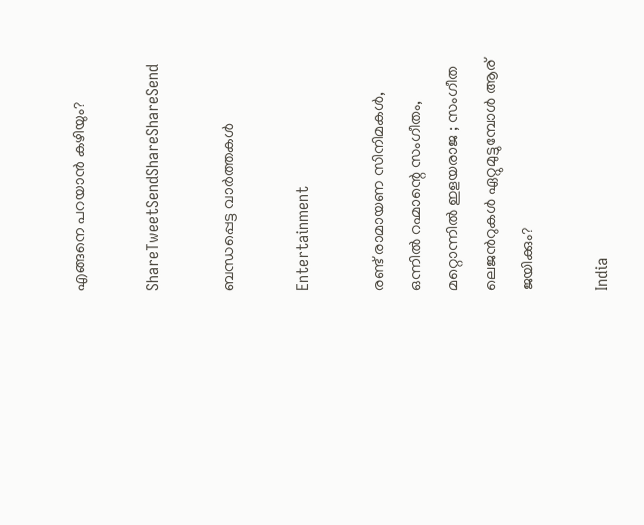എങ്ങനെ പറയാന്‍ കഴിയും?

ShareTweetSendShareShareSend

ബന്ധപ്പെട്ട വാര്‍ത്തകള്‍

Entertainment

രണ്ട് രാമായണ സിനിമകള്‍, ഒന്നില്‍ റഹ്മാന്റെ സംഗീതം, മറ്റൊന്നില്‍ ഇളയരാജ ; സംഗീത ലെജന്‍റുകള്‍ ഏറ്റുമുട്ടുമ്പോള്‍ ആര് ജയിക്കും?

India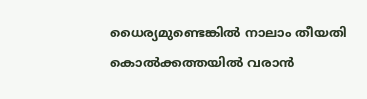ധൈര്യമുണ്ടെങ്കിൽ നാലാം തീയതി കൊൽക്കത്തയിൽ വരാൻ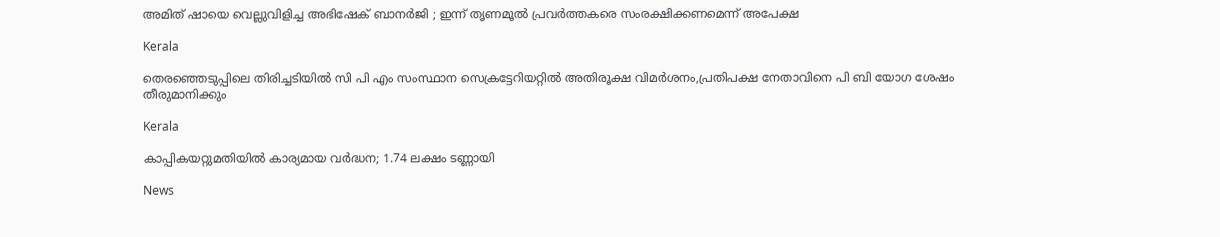അമിത് ഷായെ വെല്ലുവിളിച്ച അഭിഷേക് ബാനർജി ; ഇന്ന് തൃണമൂൽ പ്രവർത്തകരെ സംരക്ഷിക്കണമെന്ന് അപേക്ഷ

Kerala

തെരഞ്ഞെടുപ്പിലെ തിരിച്ചടിയില്‍ സി പി എം സംസ്ഥാന സെക്രട്ടേറിയറ്റില്‍ അതിരൂക്ഷ വിമര്‍ശനം,പ്രതിപക്ഷ നേതാവിനെ പി ബി യോഗ ശേഷം തീരുമാനിക്കും

Kerala

കാപ്പികയറ്റുമതിയിൽ കാര്യമായ വർദ്ധന; 1.74 ലക്ഷം ടണ്ണായി

News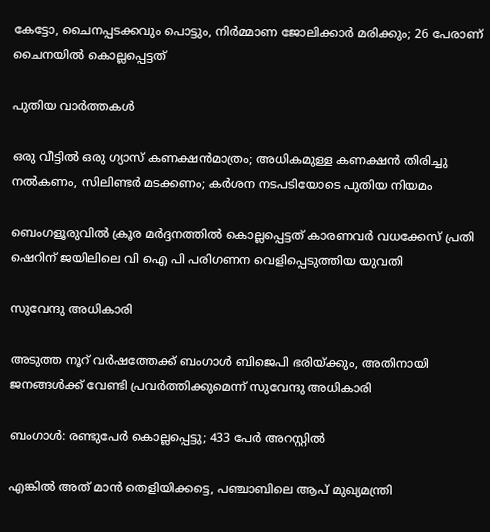കേട്ടോ, ചൈനപ്പടക്കവും പൊട്ടും, നിർമ്മാണ ജോലിക്കാർ മരിക്കും; 26 പേരാണ് ചൈനയിൽ കൊല്ലപ്പെട്ടത്

പുതിയ വാര്‍ത്തകള്‍

ഒരു വീട്ടിൽ ഒരു ഗ്യാസ് കണക്ഷൻമാത്രം; അധികമുള്ള കണക്ഷൻ തിരിച്ചു നൽകണം, സിലിണ്ടർ മടക്കണം; കർശന നടപടിയോടെ പുതിയ നിയമം

ബെംഗളൂരുവില്‍ ക്രൂര മര്‍ദ്ദനത്തില്‍ കൊല്ലപ്പെട്ടത് കാരണവര്‍ വധക്കേസ് പ്രതി ഷെറിന് ജയിലിലെ വി ഐ പി പരിഗണന വെളിപ്പെടുത്തിയ യുവതി

സുവേന്ദു അധികാരി

അടുത്ത നൂറ് വര്‍ഷത്തേക്ക് ബംഗാള്‍ ബിജെപി ഭരിയ്‌ക്കും, അതിനായി ജനങ്ങള്‍ക്ക് വേണ്ടി പ്രവര്‍ത്തിക്കുമെന്ന് സുവേന്ദു അധികാരി

ബംഗാൾ: രണ്ടുപേർ കൊല്ലപ്പെട്ടു; 433 പേർ അറസ്റ്റിൽ

എങ്കിൽ അത് മാൻ തെളിയിക്കട്ടെ, പഞ്ചാബിലെ ആപ് മുഖ്യമന്ത്രി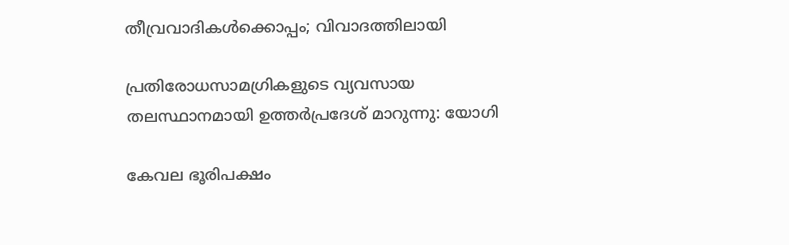തീവ്രവാദികൾക്കൊപ്പം; വിവാദത്തിലായി

പ്രതിരോധസാമഗ്രികളുടെ വ്യവസായ തലസ്ഥാനമായി ഉത്തർപ്രദേശ് മാറുന്നു: യോഗി

കേവല ഭൂരിപക്ഷം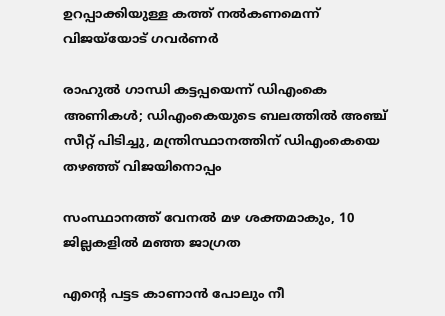ഉറപ്പാക്കിയുള്ള കത്ത് നല്‍കണമെന്ന് വിജയ്‌യോട് ഗവര്‍ണര്‍

രാഹുല്‍ ഗാന്ധി കട്ടപ്പയെന്ന് ഡിഎംകെ അണികള്‍; ഡിഎംകെയുടെ ബലത്തില്‍ അഞ്ച് സീറ്റ് പിടിച്ചു, മന്ത്രിസ്ഥാനത്തിന് ഡിഎംകെയെ തഴഞ്ഞ് വിജയിനൊപ്പം

സംസ്ഥാനത്ത് വേനല്‍ മഴ ശക്തമാകും, 10 ജില്ലകളില്‍ മഞ്ഞ ജാഗ്രത

എന്റെ പട്ടട കാണാൻ പോലും നീ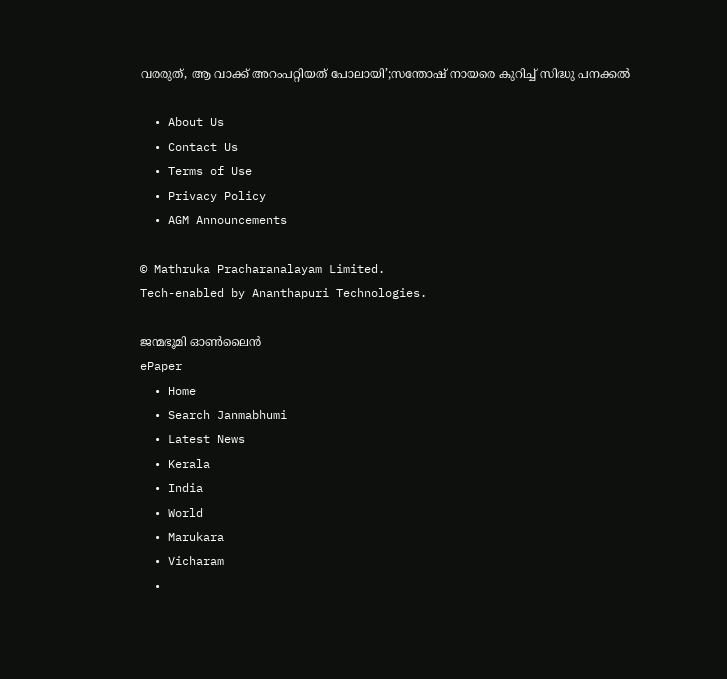വരരുത്, ആ വാക്ക് അറംപറ്റിയത് പോലായി’;സന്തോഷ് നായരെ കുറിച്ച് സിദ്ധു പനക്കൽ

  • About Us
  • Contact Us
  • Terms of Use
  • Privacy Policy
  • AGM Announcements

© Mathruka Pracharanalayam Limited.
Tech-enabled by Ananthapuri Technologies.

ജന്മഭൂമി ഓണ്‍ലൈന്‍
ePaper
  • Home
  • Search Janmabhumi
  • Latest News
  • Kerala
  • India
  • World
  • Marukara
  • Vicharam
  •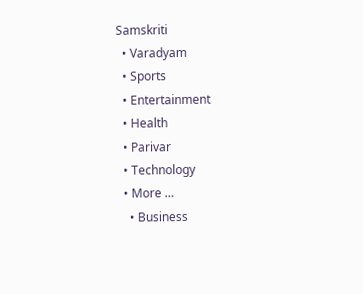Samskriti
  • Varadyam
  • Sports
  • Entertainment
  • Health
  • Parivar
  • Technology
  • More …
    • Business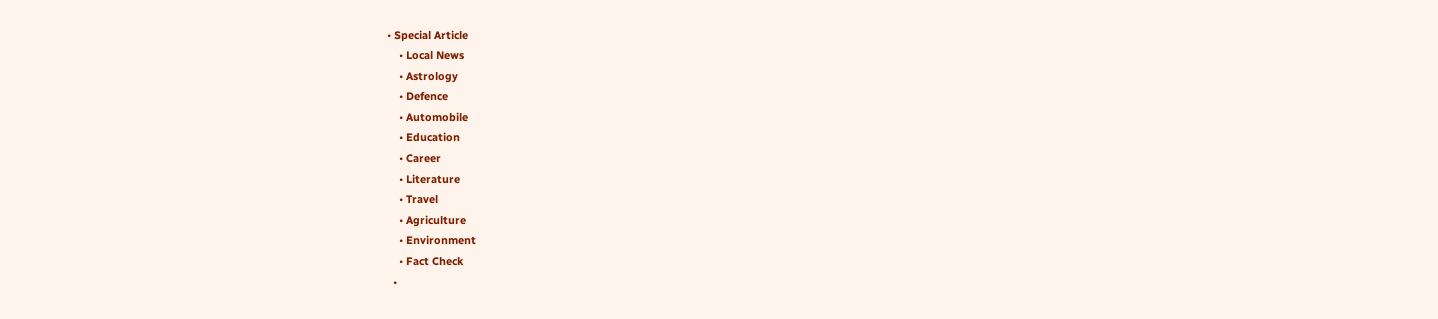• Special Article
    • Local News
    • Astrology
    • Defence
    • Automobile
    • Education
    • Career
    • Literature
    • Travel
    • Agriculture
    • Environment
    • Fact Check
  •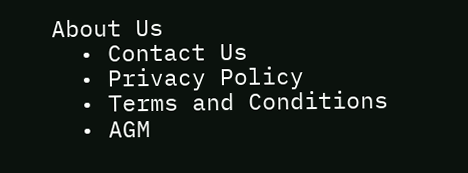About Us
  • Contact Us
  • Privacy Policy
  • Terms and Conditions
  • AGM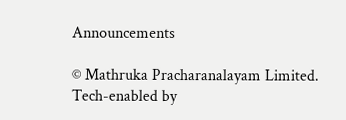Announcements

© Mathruka Pracharanalayam Limited.
Tech-enabled by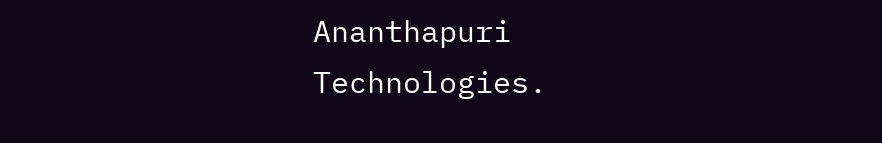Ananthapuri Technologies.